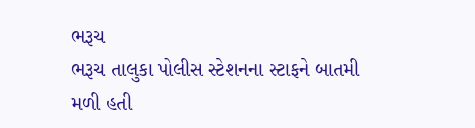ભરૂચ
ભરૂચ તાલુકા પોલીસ સ્ટેશનના સ્ટાફને બાતમી મળી હતી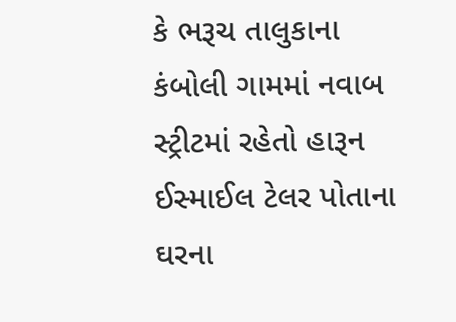કે ભરૂચ તાલુકાના કંબોલી ગામમાં નવાબ સ્ટ્રીટમાં રહેતો હારૂન ઈસ્માઈલ ટેલર પોતાના ઘરના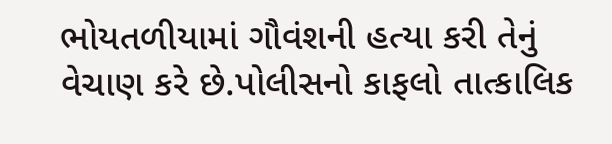ભોયતળીયામાં ગૌવંશની હત્યા કરી તેનું વેચાણ કરે છે.પોલીસનો કાફલો તાત્કાલિક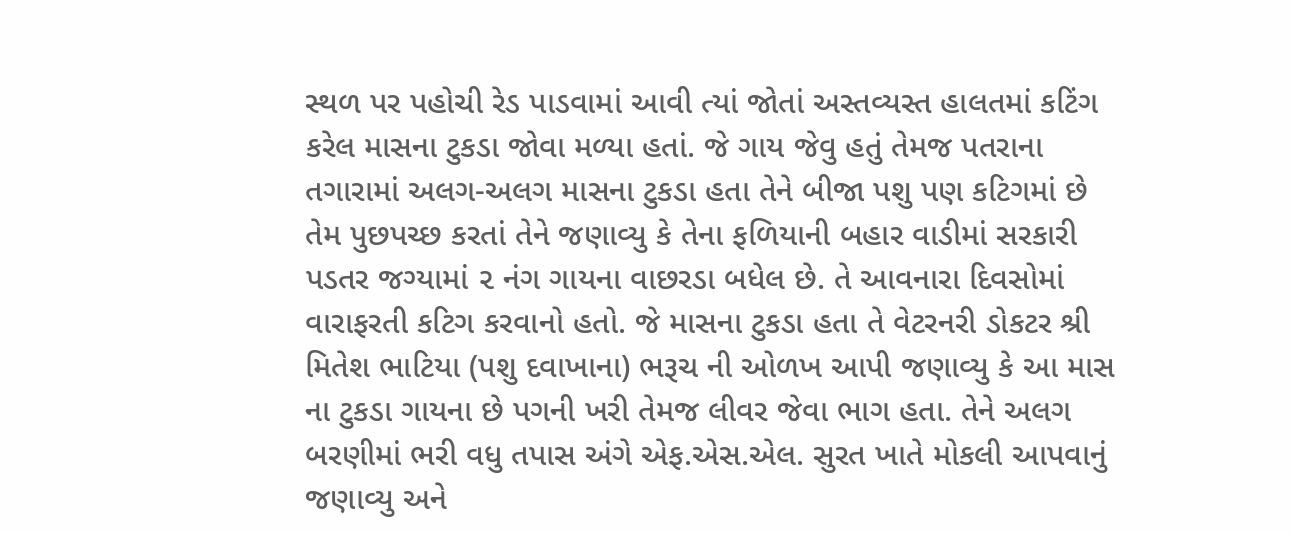સ્થળ પર પહોચી રેડ પાડવામાં આવી ત્યાં જોતાં અસ્તવ્યસ્ત હાલતમાં કટિંગ કરેલ માસના ટુકડા જોવા મળ્યા હતાં. જે ગાય જેવુ હતું તેમજ પતરાના તગારામાં અલગ-અલગ માસના ટુકડા હતા તેને બીજા પશુ પણ કટિગમાં છે તેમ પુછપચ્છ કરતાં તેને જણાવ્યુ કે તેના ફળિયાની બહાર વાડીમાં સરકારી પડતર જગ્યામાં ૨ નંગ ગાયના વાછરડા બધેલ છે. તે આવનારા દિવસોમાં વારાફરતી કટિગ કરવાનો હતો. જે માસના ટુકડા હતા તે વેટરનરી ડોકટર શ્રી મિતેશ ભાટિયા (પશુ દવાખાના) ભરૂચ ની ઓળખ આપી જણાવ્યુ કે આ માસ ના ટુકડા ગાયના છે પગની ખરી તેમજ લીવર જેવા ભાગ હતા. તેને અલગ બરણીમાં ભરી વધુ તપાસ અંગે એફ.એસ.એલ. સુરત ખાતે મોકલી આપવાનું જણાવ્યુ અને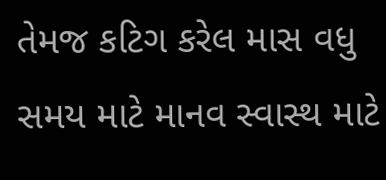તેમજ કટિગ કરેલ માસ વધુ સમય માટે માનવ સ્વાસ્થ માટે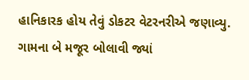હાનિકારક હોય તેવું ડોકટર વેટરનરીએ જણાવ્યુ. ગામના બે મજૂર બોલાવી જ્યાં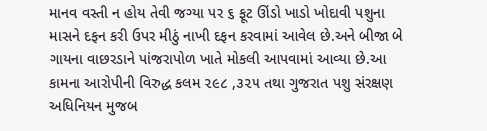માનવ વસ્તી ન હોય તેવી જગ્યા પર ૬ ફૂટ ઊંડો ખાડો ખોદાવી પશુના માસને દફન કરી ઉપર મીઠું નાખી દફન કરવામાં આવેલ છે.અને બીજા બે ગાયના વાછરડાને પાંજરાપોળ ખાતે મોકલી આપવામાં આવ્યા છે.આ કામના આરોપીની વિરુદ્ધ કલમ ૨૯૮ ,૩૨૫ તથા ગુજરાત પશુ સંરક્ષણ અધિનિયન મુજબ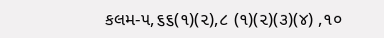કલમ-૫,૬૬(૧)(૨),૮ (૧)(૨)(૩)(૪) ,૧૦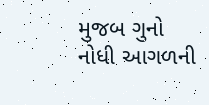મુજબ ગુનો નોધી આગળની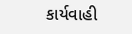કાર્યવાહી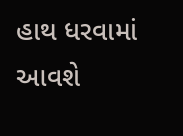હાથ ધરવામાં આવશે